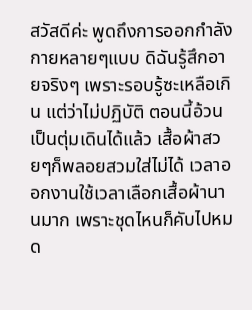สวัสดีค่ะ พูดถึงการออกกำลังกายหลายๆแบบ ดิฉันรู้สึกอายจริงๆ เพราะรอบรู้ซะเหลือเกิน แต่ว่าไม่ปฏิบัติ ตอนนี้อ้วนเป็นตุ่มเดินได้แล้ว เสื้อผ้าสวยๆก็พลอยสวมใส่ไม่ได้ เวลาออกงานใช้เวลาเลือกเสื้อผ้านานมาก เพราะชุดไหนก็คับไปหมด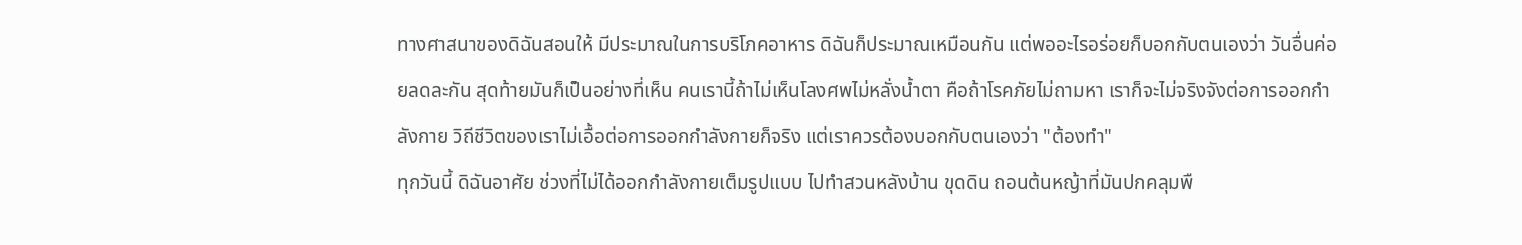ทางศาสนาของดิฉันสอนให้ มีประมาณในการบริโภคอาหาร ดิฉันก็ประมาณเหมือนกัน แต่พออะไรอร่อยก็บอกกับตนเองว่า วันอื่นค่อยลดละกัน สุดท้ายมันก็เป็นอย่างที่เห็น คนเรานี้ถ้าไม่เห็นโลงศพไม่หลั่งน้ำตา คือถ้าโรคภัยไม่ถามหา เราก็จะไม่จริงจังต่อการออกกำลังกาย วิถีชีวิตของเราไม่เอื้อต่อการออกกำลังกายก็จริง แต่เราควรต้องบอกกับตนเองว่า "ต้องทำ"
ทุกวันนี้ ดิฉันอาศัย ช่วงที่ไม่ได้ออกกำลังกายเต็มรูปแบบ ไปทำสวนหลังบ้าน ขุดดิน ถอนต้นหญ้าที่มันปกคลุมพื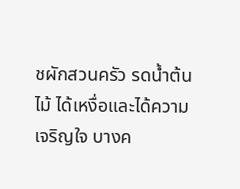ชผักสวนครัว รดน้ำต้นไม้ ได้เหงื่อและได้ความเจริญใจ บางค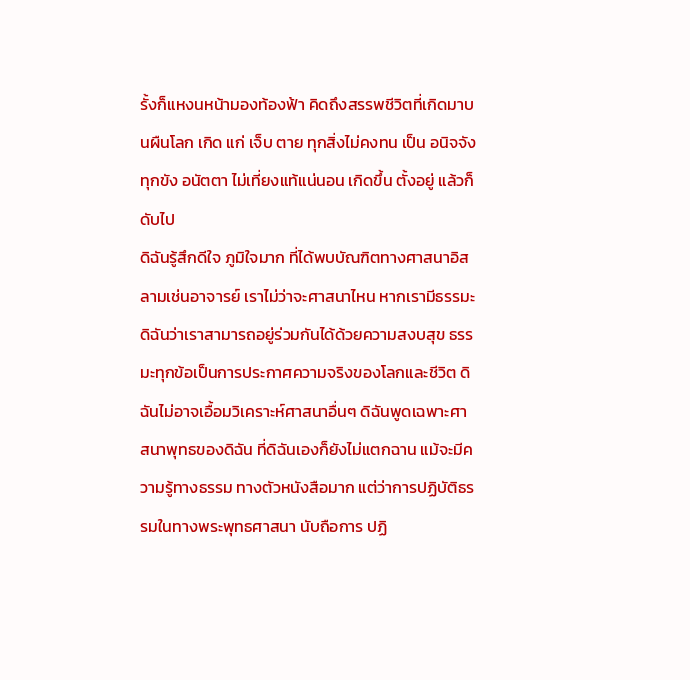รั้งก็แหงนหน้ามองท้องฟ้า คิดถึงสรรพชีวิตที่เกิดมาบนผืนโลก เกิด แก่ เจ็บ ตาย ทุกสิ่งไม่คงทน เป็น อนิจจัง ทุกขัง อนัตตา ไม่เที่ยงแท้แน่นอน เกิดขึ้น ตั้งอยู่ แล้วก็ดับไป
ดิฉันรู้สึกดีใจ ภูมิใจมาก ที่ได้พบบัณฑิตทางศาสนาอิสลามเช่นอาจารย์ เราไม่ว่าจะศาสนาไหน หากเรามีธรรมะ ดิฉันว่าเราสามารถอยู่ร่วมกันได้ด้วยความสงบสุข ธรรมะทุกข้อเป็นการประกาศความจริงของโลกและชีวิต ดิฉันไม่อาจเอื้อมวิเคราะห์ศาสนาอื่นๆ ดิฉันพูดเฉพาะศาสนาพุทธของดิฉัน ที่ดิฉันเองก็ยังไม่แตกฉาน แม้จะมีความรู้ทางธรรม ทางตัวหนังสือมาก แต่ว่าการปฏิบัติธรรมในทางพระพุทธศาสนา นับถือการ ปฏิ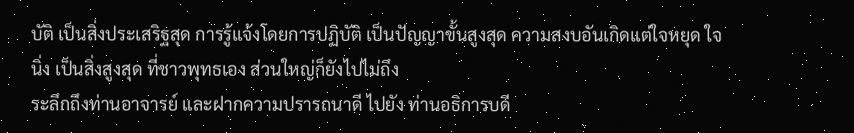บัติ เป็นสิ่งประเสริฐสุด การรู้แจ้งโดยการปฏิบัติ เป็นปัญญาขั้นสูงสุด ความสงบอันเกิดแต่ใจหยุด ใจนิ่ง เป็นสิ่งสูงสุด ที่ชาวพุทธเอง ส่วนใหญ่ก็ยังไปไม่ถึง
ระลึกถึงท่านอาจารย์ และฝากความปรารถนาดี ไปยัง ท่านอธิการบดี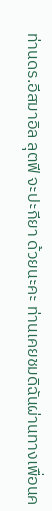ท่านดร.อีสมาอิล ลุตฟี จะปะกียา ด้วยนะคะ ท่านเคยชมดิฉันผ่านทางเพื่อนค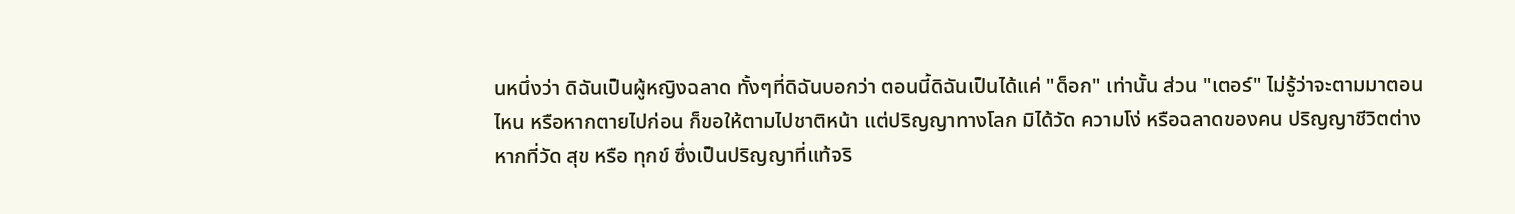นหนึ่งว่า ดิฉันเป็นผู้หญิงฉลาด ทั้งๆที่ดิฉันบอกว่า ตอนนี้ดิฉันเป็นได้แค่ "ด็อก" เท่านั้น ส่วน "เตอร์" ไม่รู้ว่าจะตามมาตอนไหน หรือหากตายไปก่อน ก็ขอให้ตามไปชาติหน้า แต่ปริญญาทางโลก มิได้วัด ความโง่ หรือฉลาดของคน ปริญญาชีวิตต่างหากที่วัด สุข หรือ ทุกข์ ซึ่งเป็นปริญญาที่แท้จริ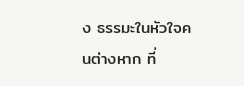ง ธรรมะในหัวใจคนต่างหาก ที่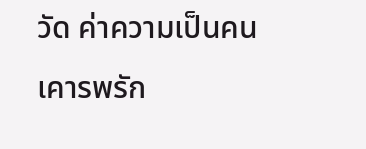วัด ค่าความเป็นคน
เคารพรัก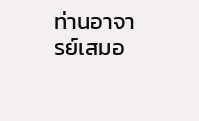ท่านอาจารย์เสมอ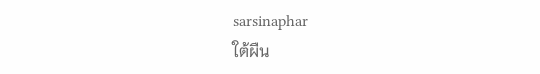sarsinaphar
ใต้ผืน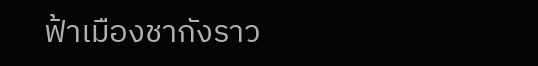ฟ้าเมืองชากังราว